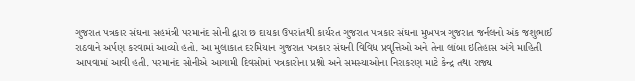ગુજરાત પત્રકાર સંઘના સહમંત્રી પરમાનંદ સોની દ્વારા છ દાયકા ઉપરાંતથી કાર્યરત ગુજરાત પત્રકાર સંઘના મુખપત્ર ગુજરાત જર્નલનો અંક જશુભાઈ રાઠવાને અર્પણ કરવામાં આવ્યો હતો. આ મુલાકાત દરમિયાન ગુજરાત પત્રકાર સંઘની વિવિધ પ્રવૃત્તિઓ અને તેના લાંબા ઇતિહાસ અંગે માહિતી આપવામાં આવી હતી. પરમાનંદ સોનીએ આગામી દિવસોમાં પત્રકારોના પ્રશ્નો અને સમસ્યાઓના નિરાકરણ માટે કેન્દ્ર તથા રાજ્ય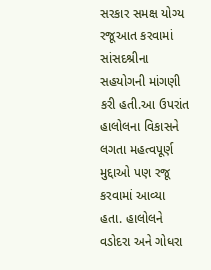સરકાર સમક્ષ યોગ્ય રજૂઆત કરવામાં સાંસદશ્રીના સહયોગની માંગણી કરી હતી.આ ઉપરાંત હાલોલના વિકાસને લગતા મહત્વપૂર્ણ મુદ્દાઓ પણ રજૂ કરવામાં આવ્યા હતા. હાલોલને વડોદરા અને ગોધરા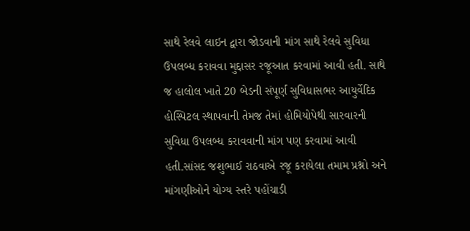સાથે રેલવે લાઇન દ્વારા જોડવાની માંગ સાથે રેલવે સુવિધા ઉપલબ્ધ કરાવવા મુદ્દાસર રજૂઆત કરવામાં આવી હતી. સાથે જ હાલોલ ખાતે 20 બેડની સંપૂર્ણ સુવિધાસભર આયુર્વેદિક હોસ્પિટલ સ્થાપવાની તેમજ તેમાં હોમિયોપેથી સારવારની સુવિધા ઉપલબ્ધ કરાવવાની માંગ પણ કરવામાં આવી હતી.સાંસદ જશુભાઈ રાઠવાએ રજૂ કરાયેલા તમામ પ્રશ્નો અને માંગણીઓને યોગ્ય સ્તરે પહોંચાડી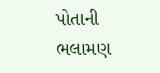પોતાની ભલામણ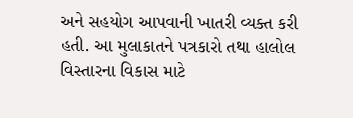અને સહયોગ આપવાની ખાતરી વ્યક્ત કરી હતી. આ મુલાકાતને પત્રકારો તથા હાલોલ વિસ્તારના વિકાસ માટે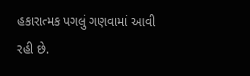હકારાત્મક પગલું ગણવામાં આવી રહી છે.